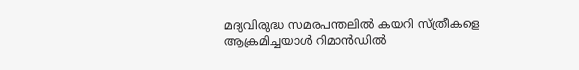മദ്യവിരുദ്ധ സമരപന്തലിൽ കയറി സ്ത്രീകളെ ആക്രമിച്ചയാള്‍ റിമാന്‍ഡില്‍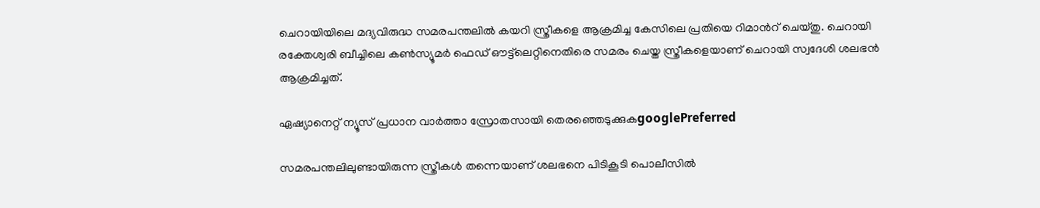ചെറായിയിലെ മദ്യവിരുദ്ധ സമരപന്തലിൽ കയറി സ്ത്രീകളെ ആക്രമിച്ച കേസിലെ പ്രതിയെ റിമാന്‍റ് ചെയ്തു. ചെറായി രക്തേശ്വരി ബീച്ചിലെ കൺസ്യൂമർ ഫെഡ് ഔട്ട്‍ലെറ്റിനെതിരെ സമരം ചെയ്ത സ്ത്രീകളെയാണ് ചെറായി സ്വദേശി ശലഭൻ ആക്രമിച്ചത്.

ഏഷ്യാനെറ്റ് ന്യൂസ് പ്രധാന വാർത്താ സ്രോതസായി തെരഞ്ഞെടുക്കുകgooglePreferred

സമരപന്തലിലുണ്ടായിരുന്ന സ്ത്രീകൾ തന്നെയാണ് ശലഭനെ പിടികൂടി പൊലീസിൽ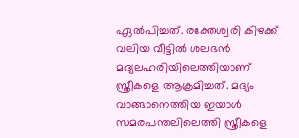ഏ‌ൽപിച്ചത്. രക്തേശ്വരി കിഴക്ക് വലിയ വീട്ടിൽ ശലഭൻ മദ്യലഹരിയിലെത്തിയാണ് സ്ത്രീകളെ ആക്രമിച്ചത്. മദ്യം വാങ്ങാനെത്തിയ ഇയാൾ സമരപന്തലിലെത്തി സ്ത്രീകളെ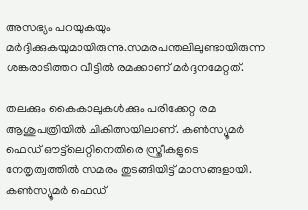അസഭ്യം പറയുകയും മർദ്ദിക്കുകയുമായിരുന്നു.സമരപന്തലിലുണ്ടായിരുന്ന ശങ്കരാടിത്തറ വീട്ടിൽ രമക്കാണ് മർദ്ദനമേറ്റത്.

തലക്കും കൈകാലുകൾക്കും പരിക്കേറ്റ രമ ആശുപത്രിയിൽ ചികിത്സയിലാണ്. കൺസ്യൂമർ ഫെഡ് ഔട്ട്‍ലെറ്റിനെതിരെ സ്ത്രീകളുടെ നേതൃത്വത്തിൽ സമരം തുടങ്ങിയിട്ട് മാസങ്ങളായി. കൺസ്യൂമർ ഫെഡ്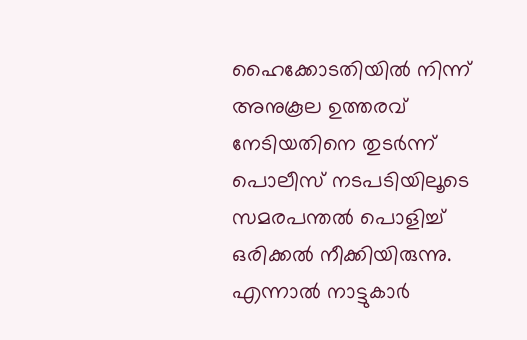ഹൈക്കോടതിയിൽ നിന്ന് അനുകൂല ഉത്തരവ് നേടിയതിനെ തുടർന്ന് പൊലീസ് നടപടിയിലൂടെ സമരപന്തൽ പൊളിച്ച് ഒരിക്കൽ നീക്കിയിരുന്നു. എന്നാൽ നാട്ടുകാർ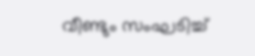വീണ്ടും സംഘടിച്ച്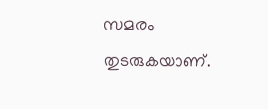സമരം തുടരുകയാണ്.